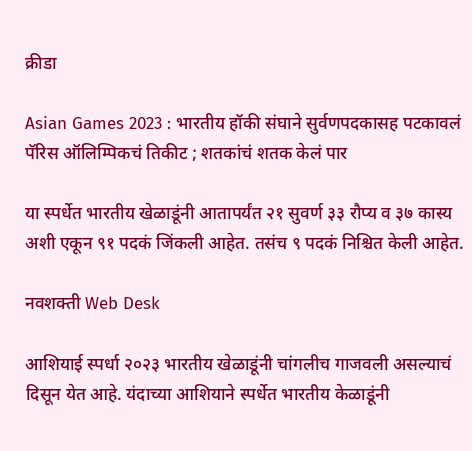क्रीडा

Asian Games 2023 : भारतीय हॉकी संघाने सुर्वणपदकासह पटकावलं पॅरिस ऑलिम्पिकचं तिकीट ; शतकांचं शतक केलं पार

या स्पर्धेत भारतीय खेळाडूंनी आतापर्यंत २१ सुवर्ण ३३ रौप्य व ३७ कास्य अशी एकून ९१ पदकं जिंकली आहेत. तसंच ९ पदकं निश्चित केली आहेत.

नवशक्ती Web Desk

आशियाई स्पर्धा २०२३ भारतीय खेळाडूंनी चांगलीच गाजवली असल्याचं दिसून येत आहे. यंदाच्या आशियाने स्पर्धेत भारतीय केळाडूंनी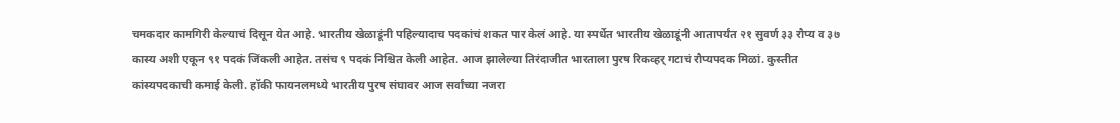चमकदार कामगिरी केल्याचं दिसून येत आहे. भारतीय खेळाडूंनी पहिल्यादाच पदकांचं शकत पार केलं आहे. या स्पर्धेत भारतीय खेळाडूंनी आतापर्यंत २१ सुवर्ण ३३ रौप्य व ३७ कास्य अशी एकून ९१ पदकं जिंकली आहेत. तसंच ९ पदकं निश्चित केली आहेत. आज झालेल्या तिरंदाजीत भारताला पुरष रिकव्हर् गटाचं रौप्यपदक मिळां. कुस्तीत कांस्यपदकाची कमाई केली. हॉकी फायनलमध्ये भारतीय पुरष संघावर आज सर्वांच्या नजरा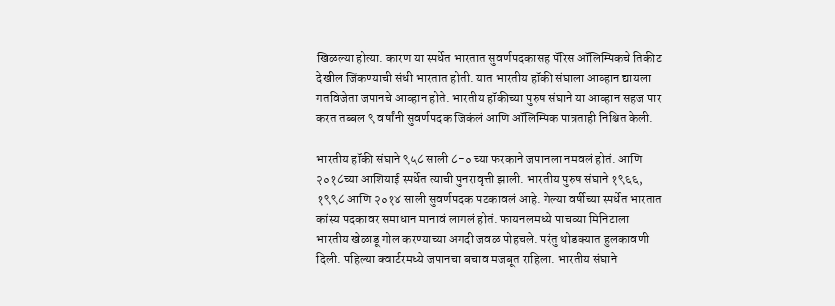खिळल्या होत्या. कारण या स्पर्धेत भारतात सुवर्णपदकासह पॅरिस ऑलिम्पिकचे तिकीट देखील जिंकण्याची संधी भारतात होती. यात भारतीय हॉकी संघाला आव्हान द्यायला गतविजेता जपानचे आव्हान होते. भारतीय हॉकीच्या पुरुष संघाने या आव्हान सहज पार करत तब्बल ९ वर्षांनी सुवर्णपदक जिकंलं आणि ऑलिम्पिक पात्रताही निश्चित केली.

भारतीय हॉकी संघाने ९५८ साली ८-० च्या फरकाने जपानला नमवलं होतं. आणि २०१८च्या आशियाई स्पर्धेत त्याची पुनरावृत्ती झाली. भारतीय पुरुष संघाने १९६६, १९९८ आणि २०१४ साली सुवर्णपदक पटकावलं आहे. गेल्या वर्षीच्या स्पर्धेत भारतात कांस्य पदकावर समाधान मानावं लागलं होतं. फायनलमध्ये पाचव्या मिनिटाला भारतीय खेळाडू गोल करण्याच्या अगदी जवळ पोहचले. परंतु थोडक्यात हुलकावणी दिली. पहिल्या क्वार्टरमध्ये जपानचा बचाव मजबूत राहिला. भारतीय संघाने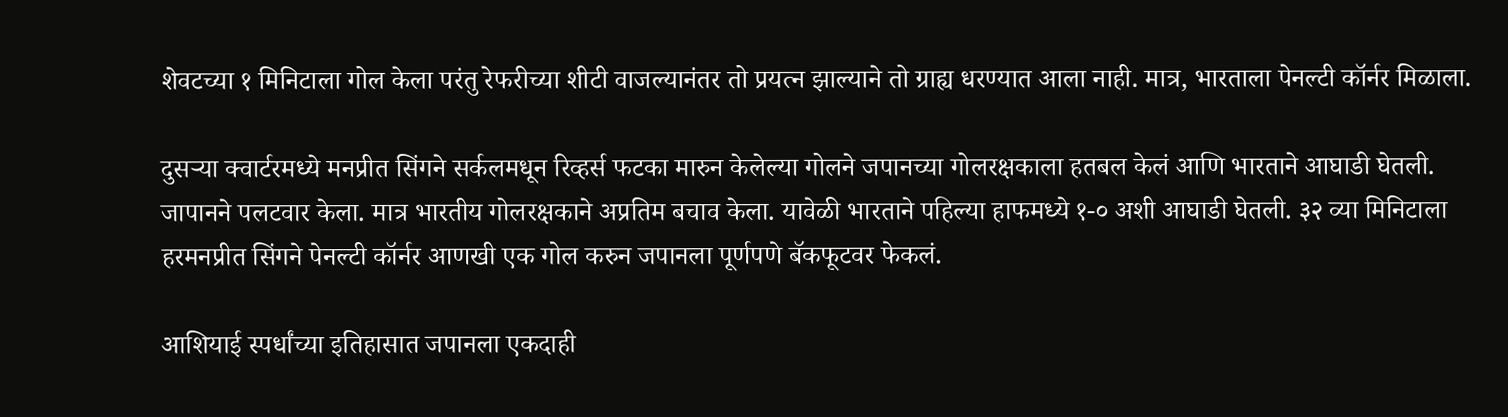शेवटच्या १ मिनिटाला गोल केला परंतु रेफरीच्या शीटी वाजल्यानंतर तो प्रयत्न झाल्याने तो ग्राह्य धरण्यात आला नाही. मात्र, भारताला पेनल्टी कॉर्नर मिळाला.

दुसऱ्या क्वार्टरमध्ये मनप्रीत सिंगने सर्कलमधून रिव्हर्स फटका मारुन केलेल्या गोलने जपानच्या गोलरक्षकाला हतबल केलं आणि भारताने आघाडी घेतली. जापानने पलटवार केला. मात्र भारतीय गोलरक्षकाने अप्रतिम बचाव केला. यावेळी भारताने पहिल्या हाफमध्ये १-० अशी आघाडी घेतली. ३२ व्या मिनिटाला हरमनप्रीत सिंगने पेनल्टी कॉर्नर आणखी एक गोल करुन जपानला पूर्णपणे बॅकफूटवर फेकलं.

आशियाई स्पर्धांच्या इतिहासात जपानला एकदाही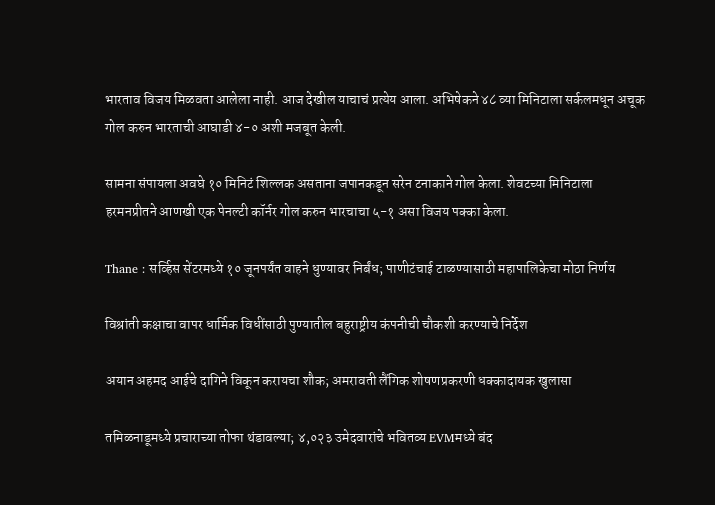भारताव विजय मिळवता आलेला नाही. आज देखील याचाचं प्रत्येय आला. अभिषेकने ४८ व्या मिनिटाला सर्कलमधून अचूक गोल करुन भारताची आघाडी ४-० अशी मजबूत केली.

सामना संपायला अवघे १० मिनिटं शिल्लक असताना जपानकडून सरेन टनाकाने गोल केला. शेवटच्या मिनिटाला हरमनप्रीतने आणखी एक पेनल्टी कॉर्नर गोल करुन भारचाचा ५-१ असा विजय पक्का केला.

Thane : सर्व्हिस सेंटरमध्ये १० जूनपर्यंत वाहने धुण्यावर निर्बंध; पाणीटंचाई टाळण्यासाठी महापालिकेचा मोठा निर्णय

विश्रांती कक्षाचा वापर धार्मिक विधींसाठी पुण्यातील बहुराष्ट्रीय कंपनीची चौकशी करण्याचे निर्देश

अयान अहमद आईचे दागिने विकून करायचा शौक; अमरावती लैंगिक शोषणप्रकरणी धक्कादायक खुलासा

तमिळनाडूमध्ये प्रचाराच्या तोफा थंडावल्या; ४,०२३ उमेदवारांचे भवितव्य EVMमध्ये बंद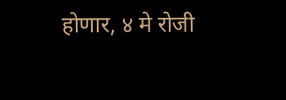होणार, ४ मे रोजी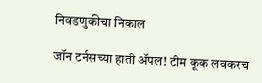निवडणुकीचा निकाल

जॉन टर्नसच्या हाती ॲपल! टीम कूक लवकरच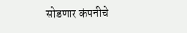सोडणार कंपनीचे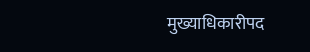मुख्याधिकारीपद